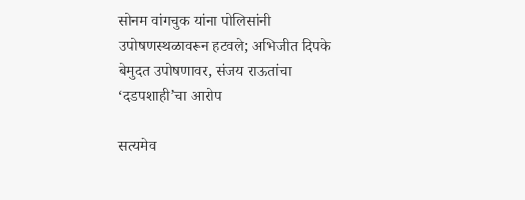सोनम वांगचुक यांना पोलिसांनी उपोषणस्थळावरून हटवले; अभिजीत दिपके बेमुदत उपोषणावर, संजय राऊतांचा ‘दडपशाही’चा आरोप

सत्यमेव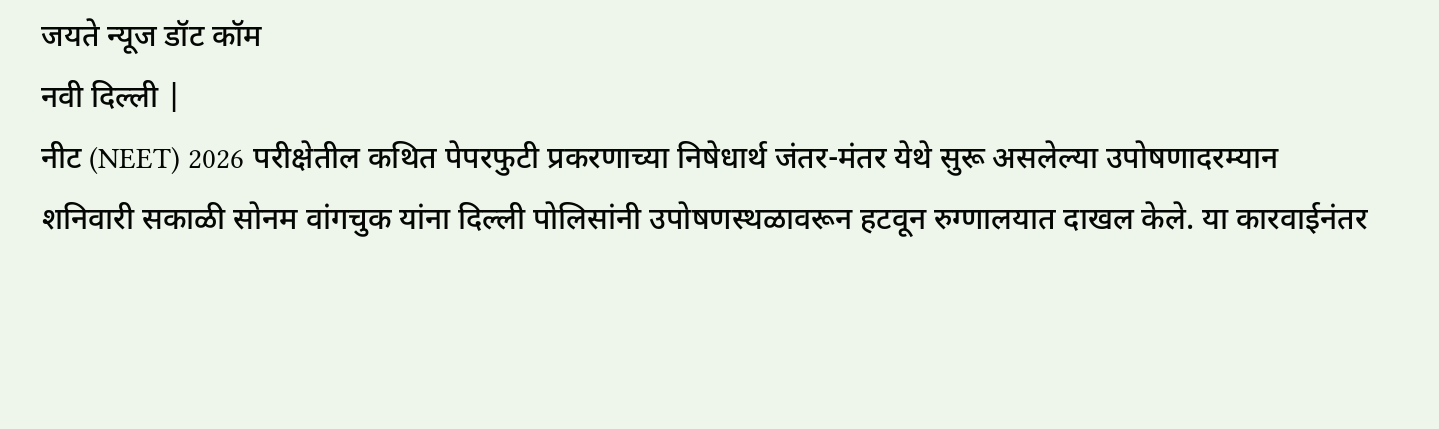जयते न्यूज डॉट कॉम
नवी दिल्ली |
नीट (NEET) 2026 परीक्षेतील कथित पेपरफुटी प्रकरणाच्या निषेधार्थ जंतर-मंतर येथे सुरू असलेल्या उपोषणादरम्यान शनिवारी सकाळी सोनम वांगचुक यांना दिल्ली पोलिसांनी उपोषणस्थळावरून हटवून रुग्णालयात दाखल केले. या कारवाईनंतर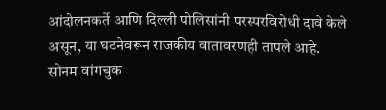आंदोलनकर्ते आणि दिल्ली पोलिसांनी परस्परविरोधी दावे केले असून, या घटनेवरून राजकीय वातावरणही तापले आहे.
सोनम वांगचुक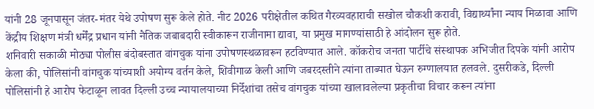यांनी 28 जूनपासून जंतर-मंतर येथे उपोषण सुरू केले होते. नीट 2026 परीक्षेतील कथित गैरव्यवहाराची सखोल चौकशी करावी, विद्यार्थ्यांना न्याय मिळावा आणि केंद्रीय शिक्षण मंत्री धर्मेंद्र प्रधान यांनी नैतिक जबाबदारी स्वीकारून राजीनामा द्यावा, या प्रमुख मागण्यांसाठी हे आंदोलन सुरू होते.
शनिवारी सकाळी मोठ्या पोलीस बंदोबस्तात वांगचुक यांना उपोषणस्थळावरून हटविण्यात आले. कॉकरोच जनता पार्टीचे संस्थापक अभिजीत दिपके यांनी आरोप केला की, पोलिसांनी वांगचुक यांच्याशी अयोग्य वर्तन केले, शिवीगाळ केली आणि जबरदस्तीने त्यांना ताब्यात घेऊन रुग्णालयात हलवले. दुसरीकडे, दिल्ली पोलिसांनी हे आरोप फेटाळून लावत दिल्ली उच्च न्यायालयाच्या निर्देशांचा तसेच वांगचुक यांच्या खालावलेल्या प्रकृतीचा विचार करून त्यांना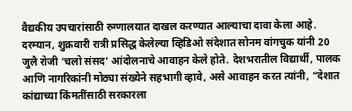वैद्यकीय उपचारांसाठी रुग्णालयात दाखल करण्यात आल्याचा दावा केला आहे.
दरम्यान, शुक्रवारी रात्री प्रसिद्ध केलेल्या व्हिडिओ संदेशात सोनम वांगचुक यांनी 20 जुलै रोजी ‘चलो संसद’ आंदोलनाचे आवाहन केले होते. देशभरातील विद्यार्थी, पालक आणि नागरिकांनी मोठ्या संख्येने सहभागी व्हावे, असे आवाहन करत त्यांनी, “देशात कांद्याच्या किंमतींसाठी सरकारला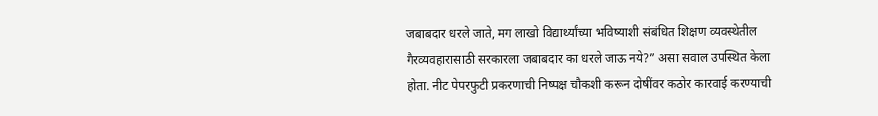जबाबदार धरले जाते, मग लाखो विद्यार्थ्यांच्या भविष्याशी संबंधित शिक्षण व्यवस्थेतील गैरव्यवहारासाठी सरकारला जबाबदार का धरले जाऊ नये?” असा सवाल उपस्थित केला होता. नीट पेपरफुटी प्रकरणाची निष्पक्ष चौकशी करून दोषींवर कठोर कारवाई करण्याची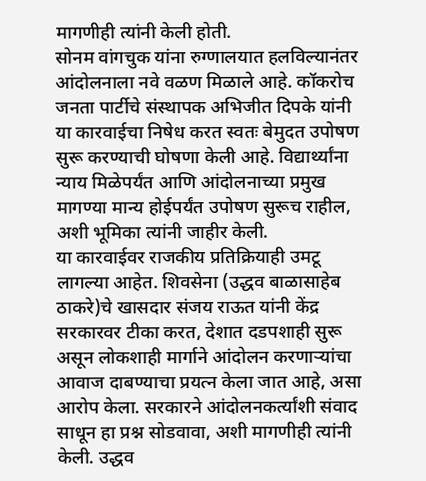मागणीही त्यांनी केली होती.
सोनम वांगचुक यांना रुग्णालयात हलविल्यानंतर आंदोलनाला नवे वळण मिळाले आहे. कॉकरोच जनता पार्टीचे संस्थापक अभिजीत दिपके यांनी या कारवाईचा निषेध करत स्वतः बेमुदत उपोषण सुरू करण्याची घोषणा केली आहे. विद्यार्थ्यांना न्याय मिळेपर्यंत आणि आंदोलनाच्या प्रमुख मागण्या मान्य होईपर्यंत उपोषण सुरूच राहील, अशी भूमिका त्यांनी जाहीर केली.
या कारवाईवर राजकीय प्रतिक्रियाही उमटू लागल्या आहेत. शिवसेना (उद्धव बाळासाहेब ठाकरे)चे खासदार संजय राऊत यांनी केंद्र सरकारवर टीका करत, देशात दडपशाही सुरू असून लोकशाही मार्गाने आंदोलन करणाऱ्यांचा आवाज दाबण्याचा प्रयत्न केला जात आहे, असा आरोप केला. सरकारने आंदोलनकर्त्यांशी संवाद साधून हा प्रश्न सोडवावा, अशी मागणीही त्यांनी केली. उद्धव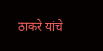ठाकरे यांचे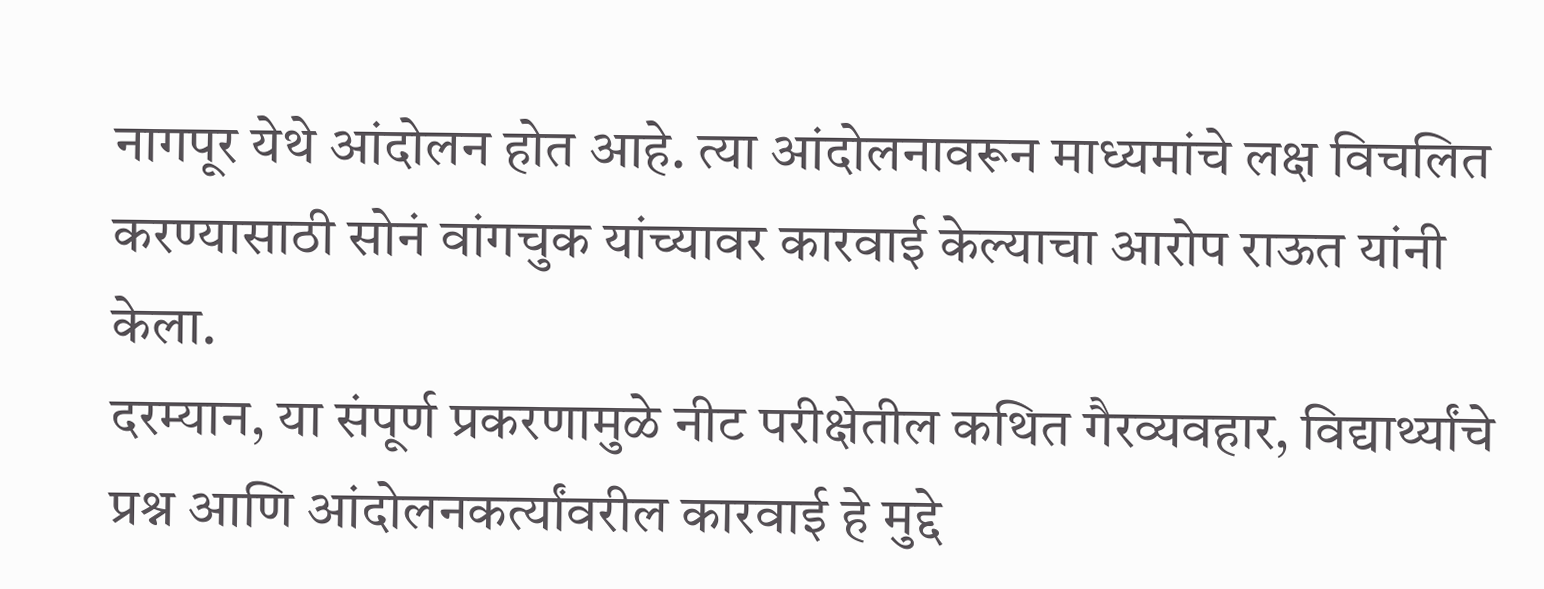नागपूर येथे आंदोलन होत आहे. त्या आंदोलनावरून माध्यमांचे लक्ष विचलित करण्यासाठी सोनं वांगचुक यांच्यावर कारवाई केल्याचा आरोप राऊत यांनी केला.
दरम्यान, या संपूर्ण प्रकरणामुळे नीट परीक्षेतील कथित गैरव्यवहार, विद्यार्थ्यांचे प्रश्न आणि आंदोलनकर्त्यांवरील कारवाई हे मुद्दे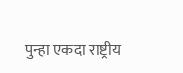पुन्हा एकदा राष्ट्रीय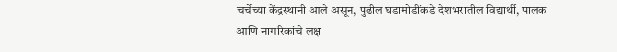चर्चेच्या केंद्रस्थानी आले असून, पुढील घडामोडींकडे देशभरातील विद्यार्थी, पालक आणि नागरिकांचे लक्ष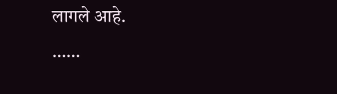लागले आहे.
……